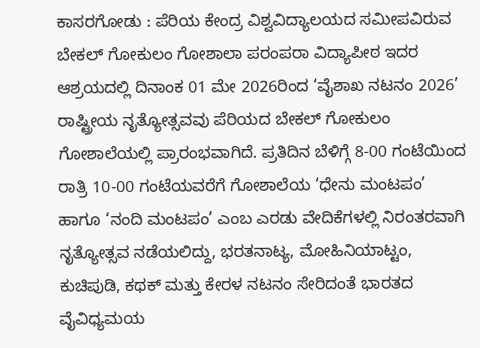ಕಾಸರಗೋಡು : ಪೆರಿಯ ಕೇಂದ್ರ ವಿಶ್ವವಿದ್ಯಾಲಯದ ಸಮೀಪವಿರುವ ಬೇಕಲ್ ಗೋಕುಲಂ ಗೋಶಾಲಾ ಪರಂಪರಾ ವಿದ್ಯಾಪೀಠ ಇದರ ಆಶ್ರಯದಲ್ಲಿ ದಿನಾಂಕ 01 ಮೇ 2026ರಿಂದ ‘ವೈಶಾಖ ನಟನಂ 2026’ ರಾಷ್ಟ್ರೀಯ ನೃತ್ಯೋತ್ಸವವು ಪೆರಿಯದ ಬೇಕಲ್ ಗೋಕುಲಂ ಗೋಶಾಲೆಯಲ್ಲಿ ಪ್ರಾರಂಭವಾಗಿದೆ. ಪ್ರತಿದಿನ ಬೆಳಿಗ್ಗೆ 8-00 ಗಂಟೆಯಿಂದ ರಾತ್ರಿ 10-00 ಗಂಟೆಯವರೆಗೆ ಗೋಶಾಲೆಯ ‘ಧೇನು ಮಂಟಪಂ’ ಹಾಗೂ ‘ನಂದಿ ಮಂಟಪಂ’ ಎಂಬ ಎರಡು ವೇದಿಕೆಗಳಲ್ಲಿ ನಿರಂತರವಾಗಿ ನೃತ್ಯೋತ್ಸವ ನಡೆಯಲಿದ್ದು, ಭರತನಾಟ್ಯ, ಮೋಹಿನಿಯಾಟ್ಟಂ, ಕುಚಿಪುಡಿ, ಕಥಕ್ ಮತ್ತು ಕೇರಳ ನಟನಂ ಸೇರಿದಂತೆ ಭಾರತದ ವೈವಿಧ್ಯಮಯ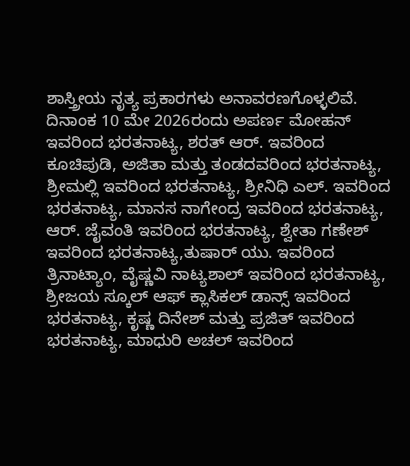ಶಾಸ್ತ್ರೀಯ ನೃತ್ಯ ಪ್ರಕಾರಗಳು ಅನಾವರಣಗೊಳ್ಳಲಿವೆ.
ದಿನಾಂಕ 10 ಮೇ 2026ರಂದು ಅಪರ್ಣ ಮೋಹನ್ ಇವರಿಂದ ಭರತನಾಟ್ಯ, ಶರತ್ ಆರ್. ಇವರಿಂದ ಕೂಚಿಪುಡಿ, ಅಜಿತಾ ಮತ್ತು ತಂಡದವರಿಂದ ಭರತನಾಟ್ಯ, ಶ್ರೀಮಲ್ಲಿ ಇವರಿಂದ ಭರತನಾಟ್ಯ, ಶ್ರೀನಿಧಿ ಎಲ್. ಇವರಿಂದ ಭರತನಾಟ್ಯ, ಮಾನಸ ನಾಗೇಂದ್ರ ಇವರಿಂದ ಭರತನಾಟ್ಯ, ಆರ್. ಜೈವಂತಿ ಇವರಿಂದ ಭರತನಾಟ್ಯ, ಶ್ವೇತಾ ಗಣೇಶ್ ಇವರಿಂದ ಭರತನಾಟ್ಯ,ತುಷಾರ್ ಯು. ಇವರಿಂದ ತ್ರಿನಾಟ್ಯಾಂ, ವೈಷ್ಣವಿ ನಾಟ್ಯಶಾಲ್ ಇವರಿಂದ ಭರತನಾಟ್ಯ, ಶ್ರೀಜಯ ಸ್ಕೂಲ್ ಆಫ್ ಕ್ಲಾಸಿಕಲ್ ಡಾನ್ಸ್ ಇವರಿಂದ ಭರತನಾಟ್ಯ, ಕೃಷ್ಣ ದಿನೇಶ್ ಮತ್ತು ಪ್ರಜಿತ್ ಇವರಿಂದ ಭರತನಾಟ್ಯ, ಮಾಧುರಿ ಅಚಲ್ ಇವರಿಂದ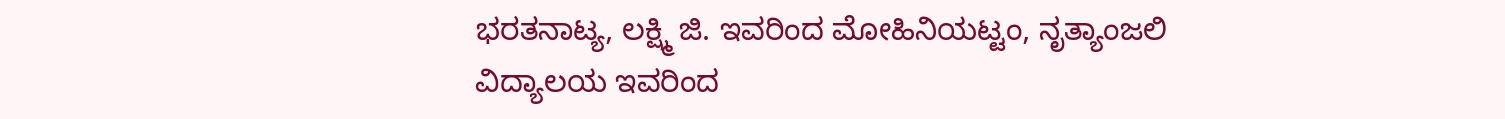ಭರತನಾಟ್ಯ, ಲಕ್ಷ್ಮಿ ಜಿ. ಇವರಿಂದ ಮೋಹಿನಿಯಟ್ಟಂ, ನೃತ್ಯಾಂಜಲಿ ವಿದ್ಯಾಲಯ ಇವರಿಂದ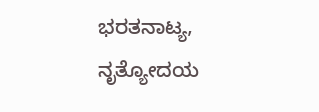ಭರತನಾಟ್ಯ, ನೃತ್ಯೋದಯ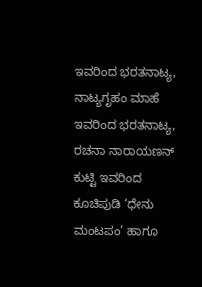ಇವರಿಂದ ಭರತನಾಟ್ಯ, ನಾಟ್ಯಗೃಹಂ ಮಾಹೆ ಇವರಿಂದ ಭರತನಾಟ್ಯ, ರಚನಾ ನಾರಾಯಣನ್ ಕುಟ್ಟಿ ಇವರಿಂದ ಕೂಚಿಪುಡಿ ‘ಧೇನು ಮಂಟಪಂ’ ಹಾಗೂ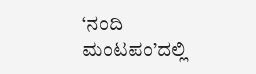‘ನಂದಿ ಮಂಟಪಂ’ದಲ್ಲಿ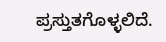ಪ್ರಸ್ತುತಗೊಳ್ಳಲಿದೆ.